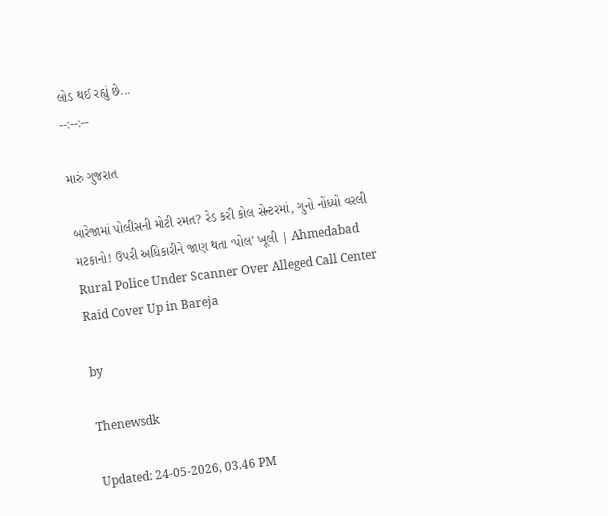લોડ થઈ રહ્યું છે...
--:--:--

મારું ગુજરાત

બારેજામાં પોલીસની મોટી રમત? રેડ કરી કોલ સેન્ટરમાં, ગુનો નોંધ્યો વરલી મટકાનો! ઉપરી અધિકારીને જાણ થતા ‘પોલ’ ખૂલી | Ahmedabad Rural Police Under Scanner Over Alleged Call Center Raid Cover Up in Bareja

by

Thenewsdk

Updated: 24-05-2026, 03.46 PM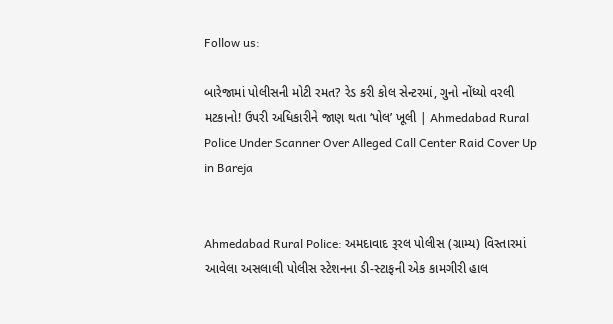Follow us:

બારેજામાં પોલીસની મોટી રમત? રેડ કરી કોલ સેન્ટરમાં, ગુનો નોંધ્યો વરલી મટકાનો! ઉપરી અધિકારીને જાણ થતા ‘પોલ’ ખૂલી | Ahmedabad Rural Police Under Scanner Over Alleged Call Center Raid Cover Up in Bareja


Ahmedabad Rural Police: અમદાવાદ રૂરલ પોલીસ (ગ્રામ્ય) વિસ્તારમાં આવેલા અસલાલી પોલીસ સ્ટેશનના ડી-સ્ટાફની એક કામગીરી હાલ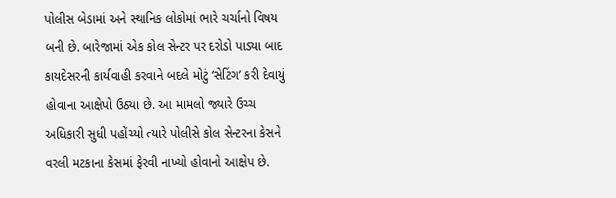પોલીસ બેડામાં અને સ્થાનિક લોકોમાં ભારે ચર્ચાનો વિષય બની છે. બારેજામાં એક કોલ સેન્ટર પર દરોડો પાડ્યા બાદ કાયદેસરની કાર્યવાહી કરવાને બદલે મોટું ‘સેટિંગ’ કરી દેવાયું હોવાના આક્ષેપો ઉઠ્યા છે. આ મામલો જ્યારે ઉચ્ચ અધિકારી સુધી પહોંચ્યો ત્યારે પોલીસે કોલ સેન્ટરના કેસને વરલી મટકાના કેસમાં ફેરવી નાખ્યો હોવાનો આક્ષેપ છે.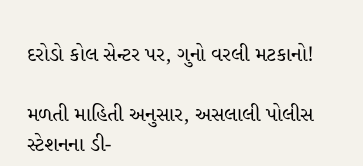દરોડો કોલ સેન્ટર પર, ગુનો વરલી મટકાનો!

મળતી માહિતી અનુસાર, અસલાલી પોલીસ સ્ટેશનના ડી-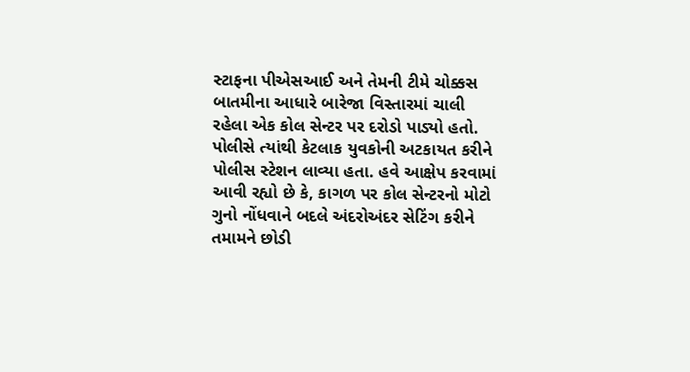સ્ટાફના પીએસઆઈ અને તેમની ટીમે ચોક્કસ બાતમીના આધારે બારેજા વિસ્તારમાં ચાલી રહેલા એક કોલ સેન્ટર પર દરોડો પાડ્યો હતો. પોલીસે ત્યાંથી કેટલાક યુવકોની અટકાયત કરીને પોલીસ સ્ટેશન લાવ્યા હતા. હવે આક્ષેપ કરવામાં આવી રહ્યો છે કે, કાગળ પર કોલ સેન્ટરનો મોટો ગુનો નોંધવાને બદલે અંદરોઅંદર સેટિંગ કરીને તમામને છોડી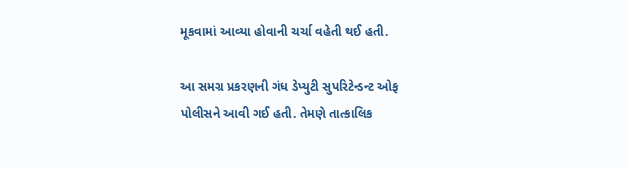મૂકવામાં આવ્યા હોવાની ચર્ચા વહેતી થઈ હતી.

આ સમગ્ર પ્રકરણની ગંધ ડેપ્યુટી સુપરિટેન્ડન્ટ ઓફ પોલીસને આવી ગઈ હતી. તેમણે તાત્કાલિક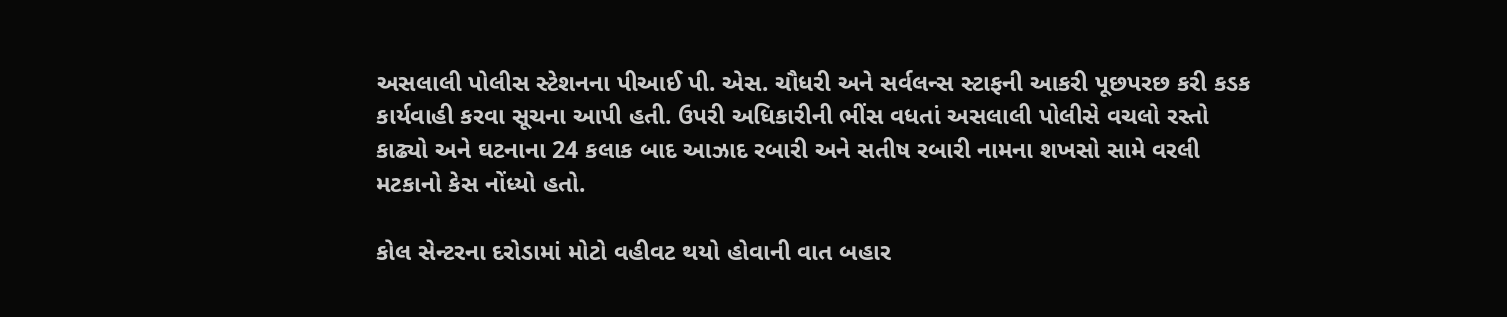અસલાલી પોલીસ સ્ટેશનના પીઆઈ પી. એસ. ચૌધરી અને સર્વલન્સ સ્ટાફની આકરી પૂછપરછ કરી કડક કાર્યવાહી કરવા સૂચના આપી હતી. ઉપરી અધિકારીની ભીંસ વધતાં અસલાલી પોલીસે વચલો રસ્તો કાઢ્યો અને ઘટનાના 24 કલાક બાદ આઝાદ રબારી અને સતીષ રબારી નામના શખસો સામે વરલી મટકાનો કેસ નોંધ્યો હતો.

કોલ સેન્ટરના દરોડામાં મોટો વહીવટ થયો હોવાની વાત બહાર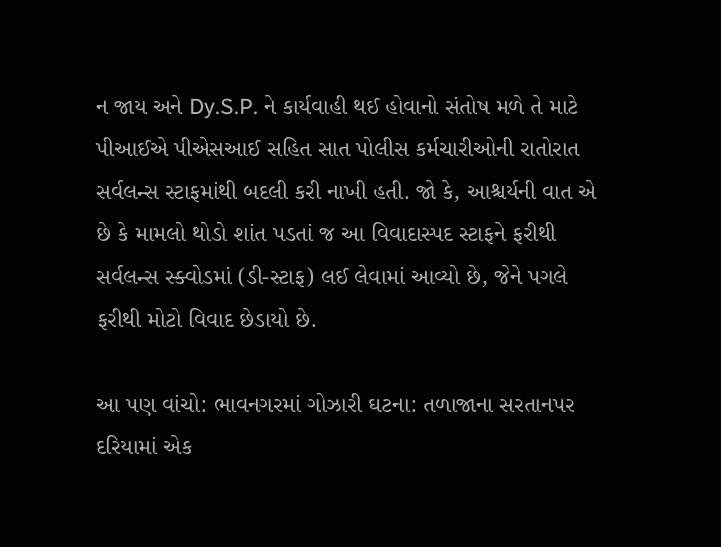ન જાય અને Dy.S.P. ને કાર્યવાહી થઈ હોવાનો સંતોષ મળે તે માટે પીઆઈએ પીએસઆઈ સહિત સાત પોલીસ કર્મચારીઓની રાતોરાત સર્વલન્સ સ્ટાફમાંથી બદલી કરી નાખી હતી. જો કે, આશ્ચર્યની વાત એ છે કે મામલો થોડો શાંત પડતાં જ આ વિવાદાસ્પદ સ્ટાફને ફરીથી સર્વલન્સ સ્ક્વોડમાં (ડી-સ્ટાફ) લઈ લેવામાં આવ્યો છે, જેને પગલે ફરીથી મોટો વિવાદ છેડાયો છે.

આ પણ વાંચો: ભાવનગરમાં ગોઝારી ઘટના: તળાજાના સરતાનપર દરિયામાં એક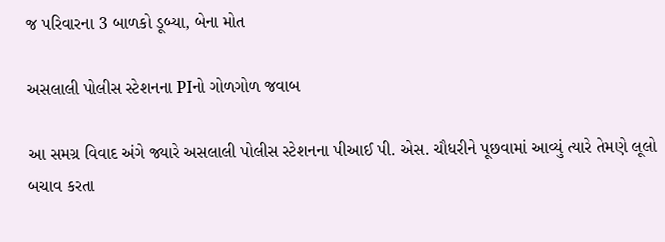જ પરિવારના 3 બાળકો ડૂબ્યા, બેના મોત

અસલાલી પોલીસ સ્ટેશનના PIનો ગોળગોળ જવાબ

આ સમગ્ર વિવાદ અંગે જ્યારે અસલાલી પોલીસ સ્ટેશનના પીઆઈ પી. એસ. ચૌધરીને પૂછવામાં આવ્યું ત્યારે તેમણે લૂલો બચાવ કરતા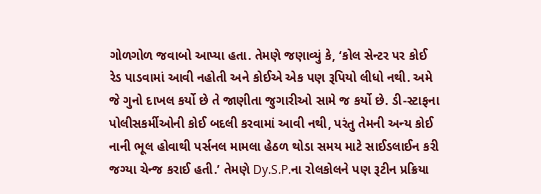ગોળગોળ જવાબો આપ્યા હતા. તેમણે જણાવ્યું કે, ‘કોલ સેન્ટર પર કોઈ રેડ પાડવામાં આવી નહોતી અને કોઈએ એક પણ રૂપિયો લીધો નથી. અમે જે ગુનો દાખલ કર્યો છે તે જાણીતા જુગારીઓ સામે જ કર્યો છે. ડી-સ્ટાફના પોલીસકર્મીઓની કોઈ બદલી કરવામાં આવી નથી, પરંતુ તેમની અન્ય કોઈ નાની ભૂલ હોવાથી પર્સનલ મામલા હેઠળ થોડા સમય માટે સાઈડલાઈન કરી જગ્યા ચેન્જ કરાઈ હતી.’ તેમણે Dy.S.P.ના રોલકોલને પણ રૂટીન પ્રક્રિયા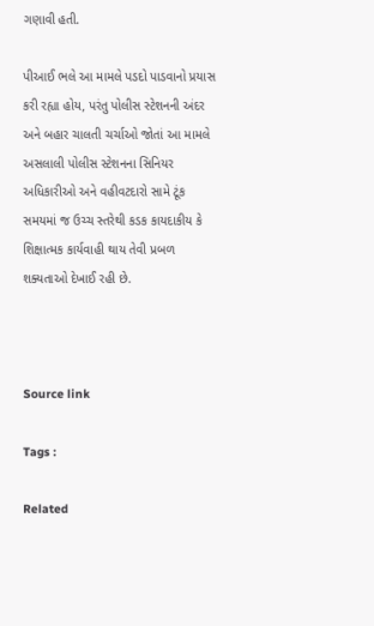ગણાવી હતી.

પીઆઈ ભલે આ મામલે પડદો પાડવાનો પ્રયાસ કરી રહ્યા હોય, પરંતુ પોલીસ સ્ટેશનની અંદર અને બહાર ચાલતી ચર્ચાઓ જોતાં આ મામલે અસલાલી પોલીસ સ્ટેશનના સિનિયર અધિકારીઓ અને વહીવટદારો સામે ટૂંક સમયમાં જ ઉચ્ચ સ્તરેથી કડક કાયદાકીય કે શિક્ષાત્મક કાર્યવાહી થાય તેવી પ્રબળ શક્યતાઓ દેખાઈ રહી છે.



Source link

Tags :

Related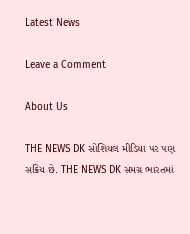Latest News

Leave a Comment

About Us

THE NEWS DK સોશિયલ મીડિયા પર પણ સક્રિય છે. THE NEWS DK સમગ્ર ભારતમાં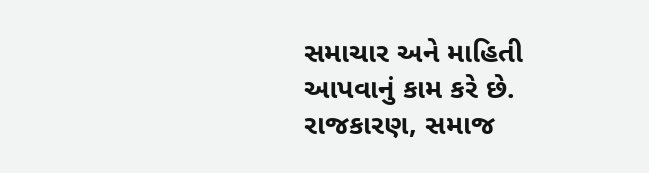સમાચાર અને માહિતી આપવાનું કામ કરે છે. રાજકારણ, સમાજ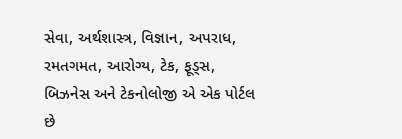સેવા, અર્થશાસ્ત્ર, વિજ્ઞાન, અપરાધ, રમતગમત, આરોગ્ય, ટેક, ફૂડ્સ, બિઝનેસ અને ટેકનોલોજી એ એક પોર્ટલ છે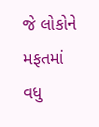જે લોકોને મફતમાં વધુ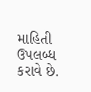માહિતી ઉપલબ્ધ કરાવે છે.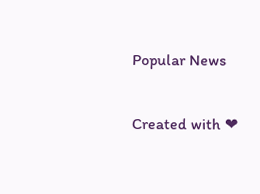Popular News

Created with ❤